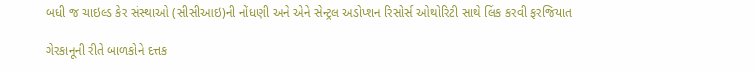બધી જ ચાઇલ્ડ કેર સંસ્થાઓ (સીસીઆઇ)ની નોંધણી અને એને સેન્ટ્રલ અડોપ્શન રિસોર્સ ઓથોરિટી સાથે લિંક કરવી ફરજિયાત

ગેરકાનૂની રીતે બાળકોને દત્તક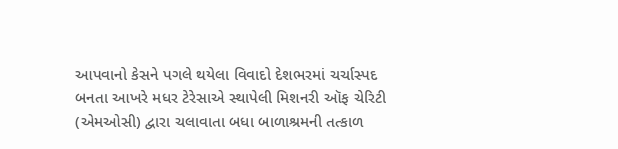આપવાનો કેસને પગલે થયેલા વિવાદો દેશભરમાં ચર્ચાસ્પદ બનતા આખરે મધર ટેરેસાએ સ્થાપેલી મિશનરી ઑફ ચેરિટી (એમઓસી) દ્વારા ચલાવાતા બધા બાળાશ્રમની તત્કાળ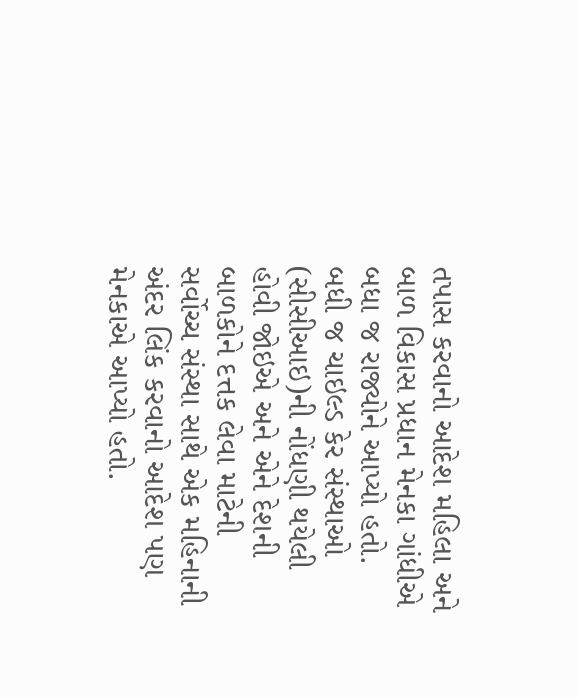તપાસ કરવાનો આદેશ મહિલા અને બાળ વિકાસ પ્રધાન મેનકા ગાંધીએ બધા જ રાજ્યોને આપ્યો હતો.
બધી જ ચાઇલ્ડ કેર સંસ્થાઓ (સીસીઆઇ)ની નોંધણી થયેલી હોવી જોઇએ અને એને દેશની બાળકોને દત્તક લેવા માટેની સર્વોચ્ચ સંસ્થા સાથે એક મહિનાની અંદર લિંક કરવાનો આદેશ પણ મેનકાએ આપ્યો હતો.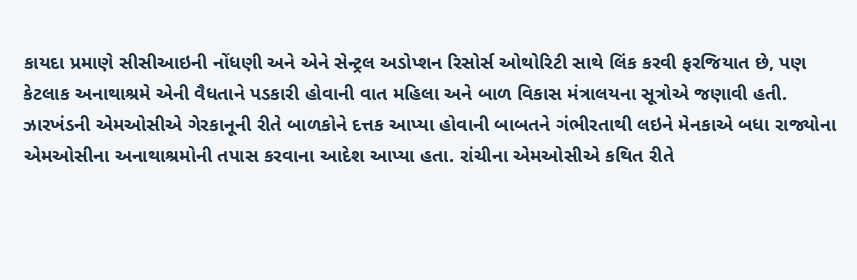કાયદા પ્રમાણે સીસીઆઇની નોંધણી અને એને સેન્ટ્રલ અડોપ્શન રિસોર્સ ઓથોરિટી સાથે લિંક કરવી ફરજિયાત છે, પણ કેટલાક અનાથાશ્રમે એની વૈધતાને પડકારી હોવાની વાત મહિલા અને બાળ વિકાસ મંત્રાલયના સૂત્રોએ જણાવી હતી.
ઝારખંડની એમઓસીએ ગેરકાનૂની રીતે બાળકોને દત્તક આપ્યા હોવાની બાબતને ગંભીરતાથી લઇને મેનકાએ બધા રાજ્યોના એમઓસીના અનાથાશ્રમોની તપાસ કરવાના આદેશ આપ્યા હતા. રાંચીના એમઓસીએ કથિત રીતે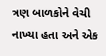ત્રણ બાળકોને વેચી નાખ્યા હતા અને એક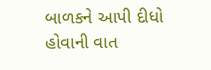બાળકને આપી દીધો હોવાની વાત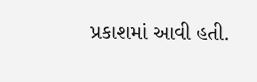પ્રકાશમાં આવી હતી.